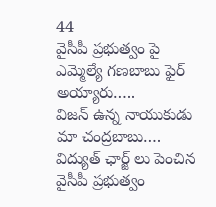44
వైసీపీ ప్రభుత్వం పై ఎమ్మెల్యే గణబాబు ఫైర్ అయ్యారు…..
విజన్ ఉన్న నాయుకుడు మా చంద్రబాబు….
విద్యుత్ ఛార్జ్ లు పెంచిన వైసీపీ ప్రభుత్వం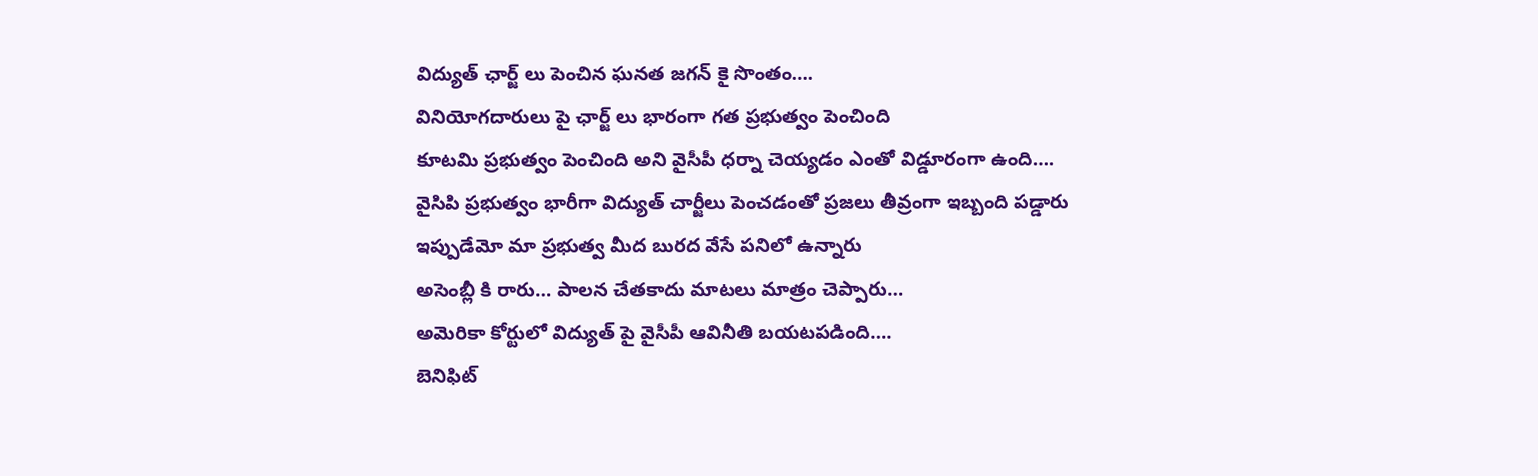విద్యుత్ ఛార్జ్ లు పెంచిన ఘనత జగన్ కై సొంతం….
వినియోగదారులు పై ఛార్జ్ లు భారంగా గత ప్రభుత్వం పెంచింది
కూటమి ప్రభుత్వం పెంచింది అని వైసీపీ ధర్నా చెయ్యడం ఎంతో విడ్డూరంగా ఉంది….
వైసిపి ప్రభుత్వం భారీగా విద్యుత్ చార్జీలు పెంచడంతో ప్రజలు తీవ్రంగా ఇబ్బంది పడ్డారు
ఇప్పుడేమో మా ప్రభుత్వ మీద బురద వేసే పనిలో ఉన్నారు
అసెంబ్లీ కి రారు… పాలన చేతకాదు మాటలు మాత్రం చెప్పారు…
అమెరికా కోర్టులో విద్యుత్ పై వైసీపీ ఆవినీతి బయటపడింది….
బెనిఫిట్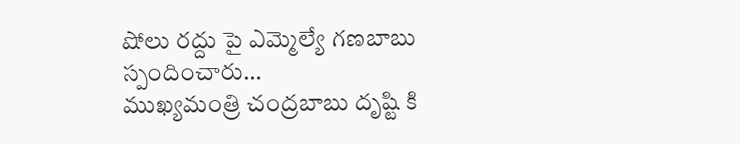షోలు రద్దు పై ఎమ్మెల్యే గణబాబు స్పందించారు…
ముఖ్యమంత్రి చంద్రబాబు దృష్టి కి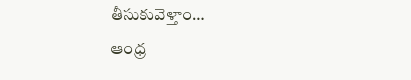తీసుకువెళ్తాం…
ఆంధ్ర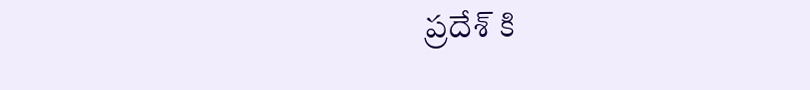ప్రదేశ్ కి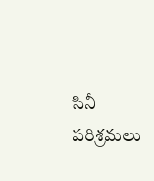సినీ పరిశ్రమలు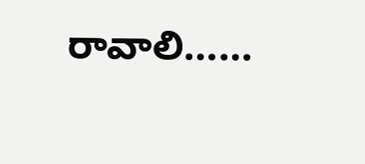రావాలి……